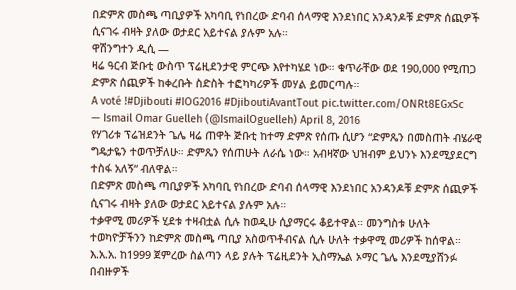በድምጽ መስጫ ጣቢያዎች አካባቢ የነበረው ድባብ ሰላማዊ እንደነበር አንዳንዶቹ ድምጽ ሰጪዎች ሲናገሩ ብዛት ያለው ወታደር አይተናል ያሉም አሉ።
ዋሽንግተን ዲሲ —
ዛሬ ዓርብ ጅቡቲ ውስጥ ፕሬዚደንታዊ ምርጭ እየተካሄደ ነው። ቁጥራቸው ወደ 190,000 የሚጠጋ ድምጽ ሰጪዎች ከቀረቡት ስድስት ተፎካካሪዎች መሃል ይመርጣሉ።
A voté !#Djibouti #IOG2016 #DjiboutiAvantTout pic.twitter.com/ONRt8EGxSc
— Ismail Omar Guelleh (@IsmailOguelleh) April 8, 2016
የሃገሪቱ ፕሬዝደንት ጌሌ ዛሬ ጠዋት ጅቡቲ ከተማ ድምጽ የሰጡ ሲሆን “ድምጼን በመስጠት ብሄራዊ ግዴታዬን ተወጥቻለሁ። ድምጼን የሰጠሁት ለራሴ ነው። አብዛኛው ህዝብም ይህንኑ እንደሚያደርግ ተስፋ አለኝ“ ብለዋል።
በድምጽ መስጫ ጣቢያዎች አካባቢ የነበረው ድባብ ሰላማዊ እንደነበር አንዳንዶቹ ድምጽ ሰጪዎች ሲናገሩ ብዛት ያለው ወታደር አይተናል ያሉም አሉ።
ተቃዋሚ መሪዎች ሂደቱ ተዛብቷል ሲሉ ከወዲሁ ሲያማርሩ ቆይተዋል። መንግስቱ ሁለት ተወካዮቻችንን ከድምጽ መስጫ ጣቢያ አስወጥቶብናል ሲሉ ሁለት ተቃዋሚ መሪዎች ከሰዋል።
እ.አ.አ. ከ1999 ጀምረው ስልጣን ላይ ያሉት ፕሬዚደንት ኢስማኤል ኦማር ጌሌ እንደሚያሸንፉ በብዙዎች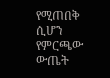የሚጠበቅ ሲሆን የምርጫው ውጤት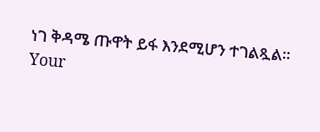ነገ ቅዳሜ ጡዋት ይፋ እንደሚሆን ተገልጿል።
Your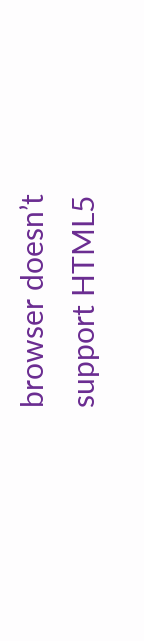browser doesn’t support HTML5